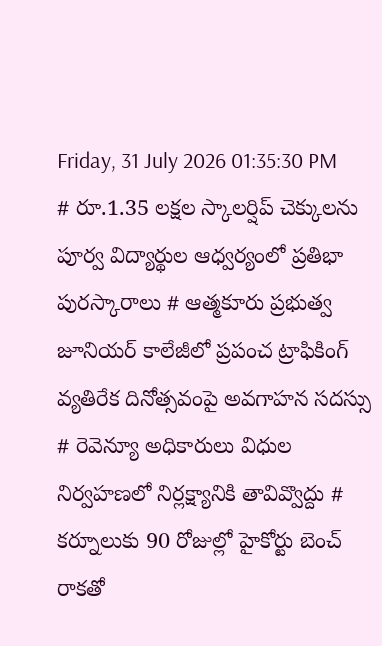Friday, 31 July 2026 01:35:30 PM
# రూ.1.35 లక్షల స్కాలర్షిప్ చెక్కులను పూర్వ విద్యార్థుల ఆధ్వర్యంలో ప్రతిభా పురస్కారాలు # ఆత్మకూరు ప్రభుత్వ జూనియర్ కాలేజీలో ప్రపంచ ట్రాఫికింగ్ వ్యతిరేక దినోత్సవంపై అవగాహన సదస్సు # రెవెన్యూ అధికారులు విధుల నిర్వహణలో నిర్లక్ష్యానికి తావివ్వొద్దు # కర్నూలుకు 90 రోజుల్లో హైకోర్టు బెంచ్ రాకతో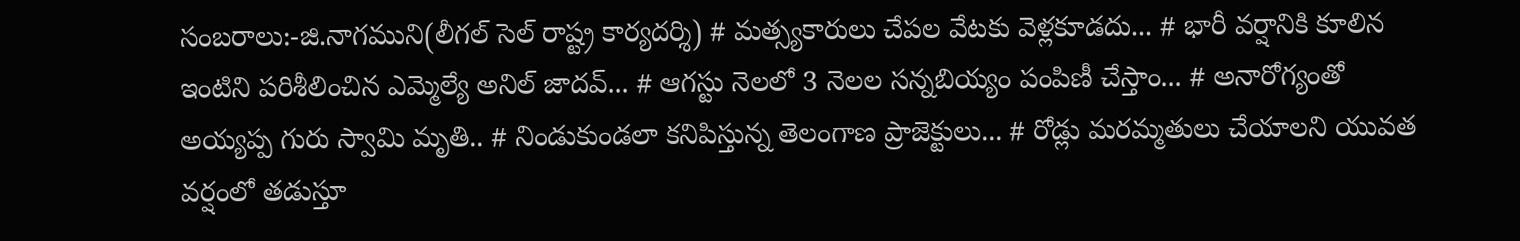సంబరాలు:-జి.నాగముని(లీగల్ సెల్ రాష్ట్ర కార్యదర్శి) # మత్స్యకారులు చేపల వేటకు వెళ్లకూడదు... # భారీ వర్షానికి కూలిన ఇంటిని పరిశీలించిన ఎమ్మెల్యే అనిల్ జాదవ్... # ఆగస్టు నెలలో 3 నెలల సన్నబియ్యం పంపిణీ చేస్తాం... # అనారోగ్యంతో అయ్యప్ప గురు స్వామి మృతి.. # నిండుకుండలా కనిపిస్తున్న తెలంగాణ ప్రాజెక్టులు... # రోడ్లు మరమ్మతులు చేయాలని యువత వర్షంలో తడుస్తూ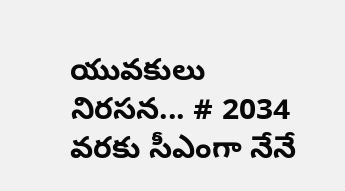యువకులు నిరసన... # 2034 వరకు సీఎంగా నేనే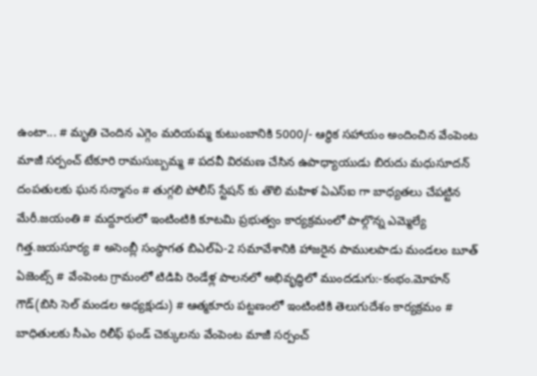ఉంటా... # మృతి చెందిన ఎగ్గెం మరియమ్మ కుటుంబానికి 5000/- ఆర్థిక సహాయం అందించిన వేంపెంట మాజీ సర్పంచ్ టేకూరి రామసుబ్బమ్మ # పదవీ విరమణ చేసిన ఉపాధ్యాయుడు బిరుదు మధుసూదన్ దంపతులకు ఘన సన్మానం # తుగ్గలి పోలీస్ స్టేషన్ కు తొలి మహిళ ఏఎస్ఐ గా బాధ్యతలు చేపట్టిన మేరీ.జయంతి # మద్దూరులో ఇంటింటికి కూటమి ప్రభుత్వం కార్యక్రమంలో పాల్గొన్న ఎమ్మెల్యే గిత్త.జయసూర్య # అసెంబ్లీ సంస్థాగత బిఎల్ఏ-2 సమావేశానికి హాజరైన పాములపాడు మండలం బూత్ ఏజెంట్స్ # వేంపెంట గ్రామంలో టిడిపి రెండేళ్ల పాలనలో అభివృద్ధిలో ముందడుగు:-కంభం.మోహన్ గౌడ్(బిసి సెల్ మండల అధ్యక్షుడు) # ఆత్మకూరు పట్టణంలో ఇంటింటికి తెలుగుదేశం కార్యక్రమం # బాధితులకు సీఎం రిలీఫ్ ఫండ్ చెక్కులను వేంపెంట మాజీ సర్పంచ్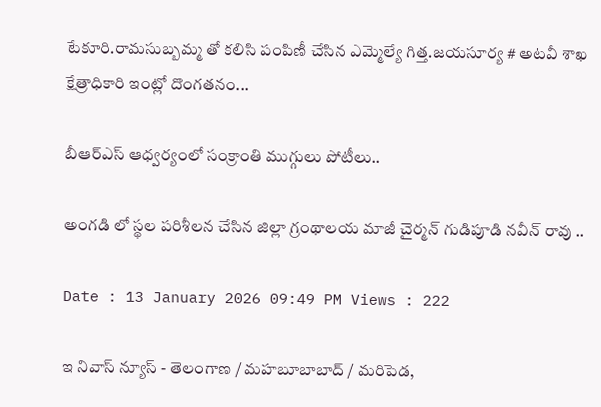టేకూరి.రామసుబ్బమ్మ తో కలిసి పంపిణీ చేసిన ఎమ్మెల్యే గిత్త.జయసూర్య # అటవీ శాఖ క్షేత్రాధికారి ఇంట్లో దొంగతనం...

బీఆర్ఎస్ ఆధ్వర్యంలో సంక్రాంతి ముగ్గులు పోటీలు..

అంగడి లో స్థల పరిశీలన చేసిన జిల్లా గ్రంథాలయ మాజీ చైర్మన్ గుడిపూడి నవీన్ రావు ..

Date : 13 January 2026 09:49 PM Views : 222

ఇ నివాస్ న్యూస్ - తెలంగాణ / మహబూబాబాద్ / మరిపెడ,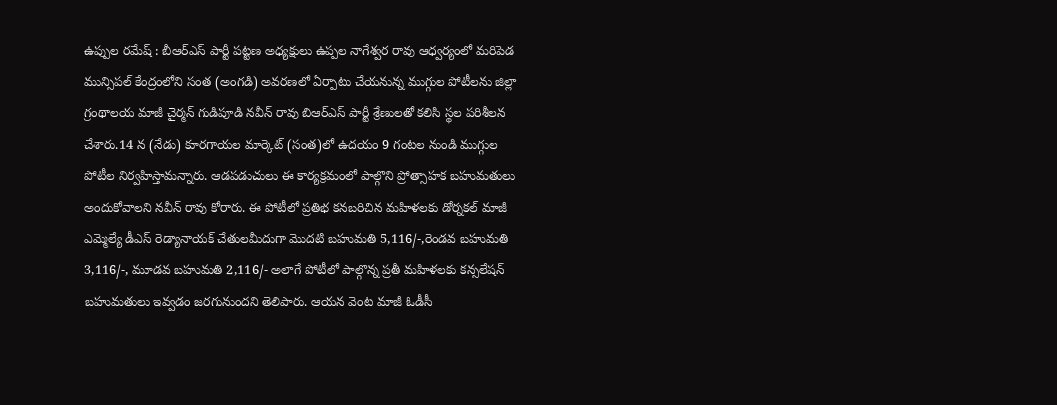ఉప్పుల రమేష్ : బీఆర్ఎస్ పార్టీ పట్టణ అధ్యక్షులు ఉప్పల నాగేశ్వర రావు ఆధ్వర్యంలో మరిపెడ మున్సిపల్ కేంద్రంలోని సంత (అంగడి) అవరణలో ఏర్పాటు చేయనున్న ముగ్గుల పోటీలను జిల్లా గ్రంథాలయ మాజీ చైర్మన్ గుడిపూడి నవీన్ రావు బిఆర్ఎస్ పార్టీ శ్రేణులతో కలిసి స్థల పరిశీలన చేశారు.14 న (నేడు) కూరగాయల మార్కెట్ (సంత)లో ఉదయం 9 గంటల నుండి ముగ్గుల పోటీల నిర్వహిస్తామన్నారు. ఆడపడుచులు ఈ కార్యక్రమంలో పాల్గొని ప్రోత్సాహక బహుమతులు అందుకోవాలని నవీన్ రావు కోరారు. ఈ పోటీలో ప్రతిభ కనబరిచిన మహిళలకు డోర్నకల్ మాజీ ఎమ్మెల్యే డీఎస్ రెడ్యానాయక్ చేతులమీదుగా మొదటి బహుమతి 5,116/-,రెండవ బహుమతి 3,116/-, మూడవ బహుమతి 2,116/- అలాగే పోటీలో పాల్గొన్న ప్రతీ మహిళలకు కన్సలేషన్ బహుమతులు ఇవ్వడం జరగునుందని తెలిపారు. ఆయన వెంట మాజీ ఓడీసీ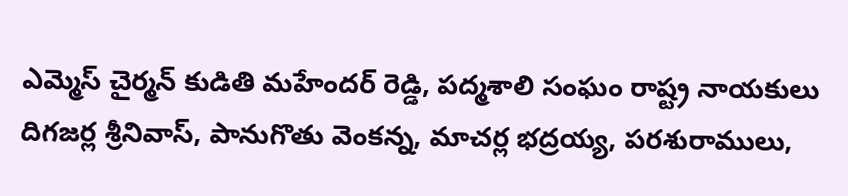ఎమ్మెస్ చైర్మన్ కుడితి మహేందర్ రెడ్డి, పద్మశాలి సంఘం రాష్ట్ర నాయకులు దిగజర్ల శ్రీనివాస్, పానుగొతు వెంకన్న, మాచర్ల భద్రయ్య, పరశురాములు,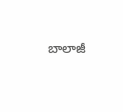బాలాజీ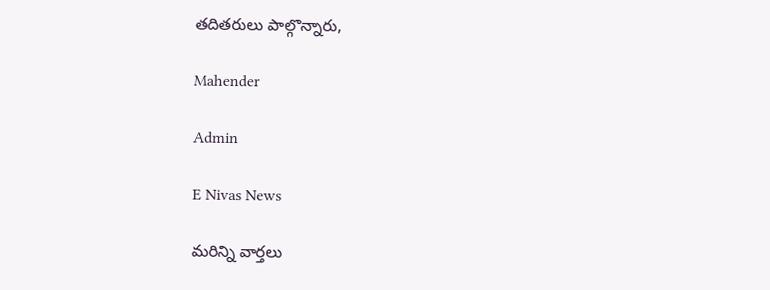తదితరులు పాల్గొన్నారు,

Mahender

Admin

E Nivas News

మరిన్ని వార్తలు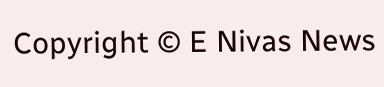Copyright © E Nivas News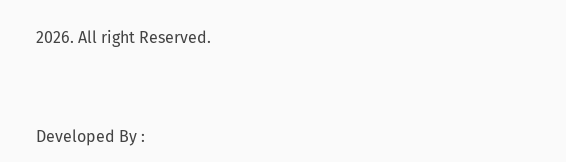2026. All right Reserved.



Developed By :